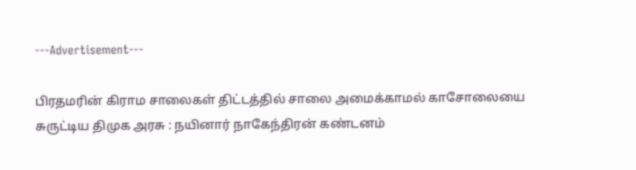---Advertisement---

பிரதமரின் கிராம சாலைகள் திட்டத்தில் சாலை அமைக்காமல் காசோலையை சுருட்டிய திமுக அரசு : நயினார் நாகேந்திரன் கண்டனம்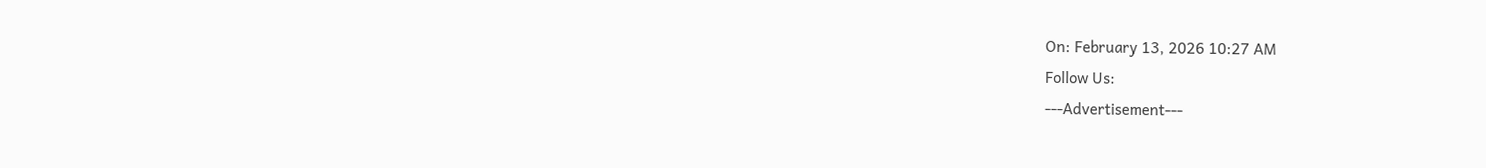On: February 13, 2026 10:27 AM
Follow Us:
---Advertisement---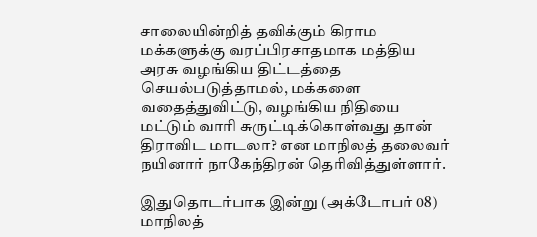சாலையின்றித் தவிக்கும் கிராம மக்களுக்கு வரப்பிரசாதமாக மத்திய அரசு வழங்கிய திட்டத்தை செயல்படுத்தாமல், மக்களை வதைத்துவிட்டு, வழங்கிய நிதியை மட்டும் வாரி சுருட்டிக்கொள்வது தான் திராவிட மாடலா? என மாநிலத் தலைவர் நயினார் நாகேந்திரன் தெரிவித்துள்ளார்.

இதுதொடர்பாக இன்று (அக்டோபர் 08) மாநிலத்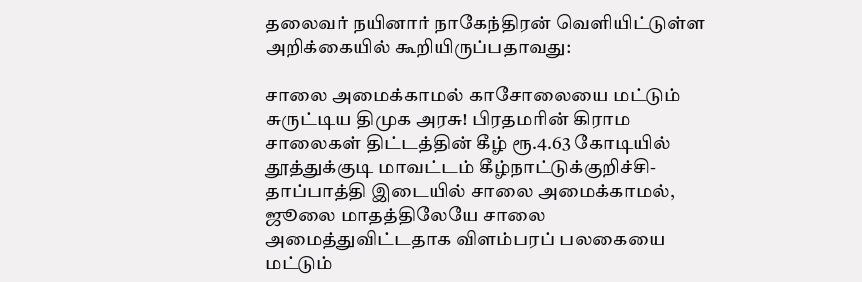தலைவர் நயினார் நாகேந்திரன் வெளியிட்டுள்ள அறிக்கையில் கூறியிருப்பதாவது:

சாலை அமைக்காமல் காசோலையை மட்டும் சுருட்டிய திமுக அரசு! பிரதமரின் கிராம சாலைகள் திட்டத்தின் கீழ் ரூ.4.63 கோடியில் தூத்துக்குடி மாவட்டம் கீழ்நாட்டுக்குறிச்சி-தாப்பாத்தி இடையில் சாலை அமைக்காமல், ஜூலை மாதத்திலேயே சாலை அமைத்துவிட்டதாக விளம்பரப் பலகையை மட்டும்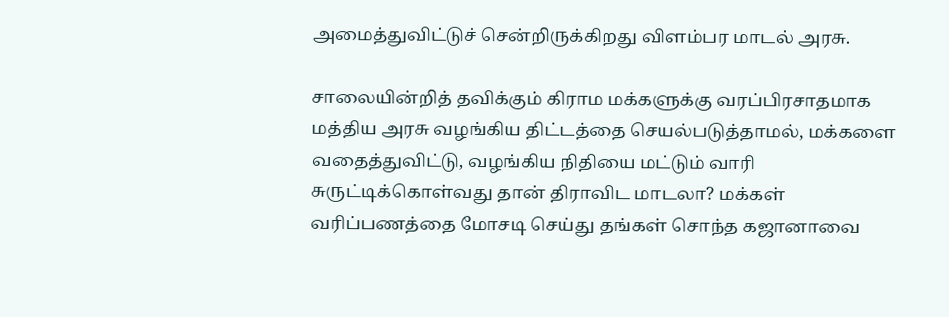அமைத்துவிட்டுச் சென்றிருக்கிறது விளம்பர மாடல் அரசு.

சாலையின்றித் தவிக்கும் கிராம மக்களுக்கு வரப்பிரசாதமாக மத்திய அரசு வழங்கிய திட்டத்தை செயல்படுத்தாமல், மக்களை வதைத்துவிட்டு, வழங்கிய நிதியை மட்டும் வாரி சுருட்டிக்கொள்வது தான் திராவிட மாடலா? மக்கள் வரிப்பணத்தை மோசடி செய்து தங்கள் சொந்த கஜானாவை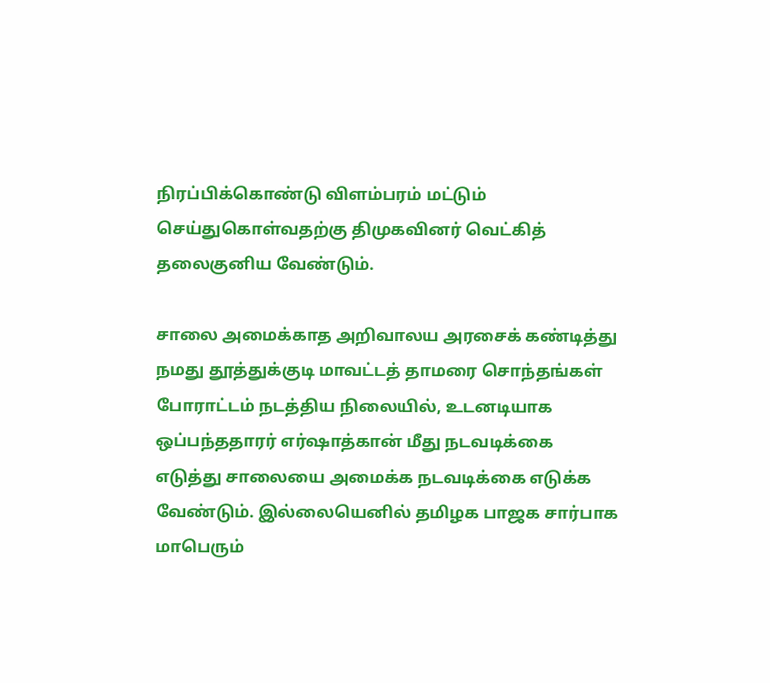நிரப்பிக்கொண்டு விளம்பரம் மட்டும் செய்துகொள்வதற்கு திமுகவினர் வெட்கித் தலைகுனிய வேண்டும்.

சாலை அமைக்காத அறிவாலய அரசைக் கண்டித்து நமது தூத்துக்குடி மாவட்டத் தாமரை சொந்தங்கள் போராட்டம் நடத்திய நிலையில், உடனடியாக ஒப்பந்ததாரர் எர்ஷாத்கான் மீது நடவடிக்கை எடுத்து சாலையை அமைக்க நடவடிக்கை எடுக்க வேண்டும். இல்லையெனில் தமிழக பாஜக சார்பாக மாபெரும்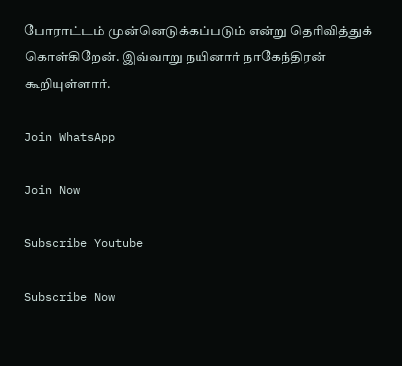போராட்டம் முன்னெடுக்கப்படும் என்று தெரிவித்துக் கொள்கிறேன். இவ்வாறு நயினார் நாகேந்திரன் கூறியுள்ளார்.

Join WhatsApp

Join Now

Subscribe Youtube

Subscribe Now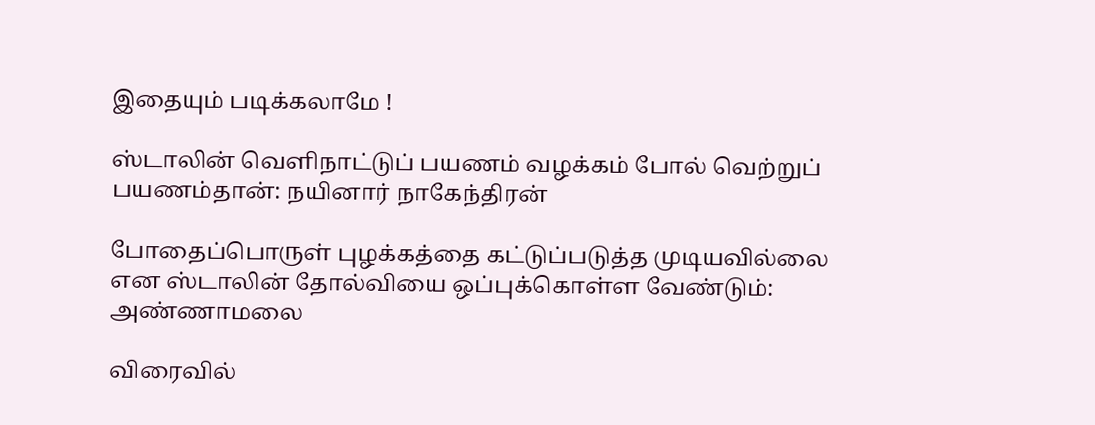இதையும் படிக்கலாமே !

ஸ்டாலின் வெளிநாட்டுப் பயணம் வழக்கம் போல் வெற்றுப் பயணம்தான்: நயினார் நாகேந்திரன்

போதைப்பொருள் புழக்கத்தை கட்டுப்படுத்த முடியவில்லை என ஸ்டாலின் தோல்வியை ஒப்புக்கொள்ள வேண்டும்: அண்ணாமலை

விரைவில்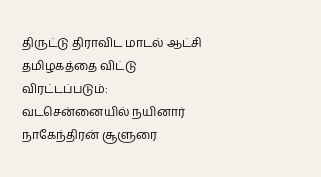திருட்டு திராவிட மாடல் ஆட்சி தமிழகத்தை விட்டு விரட்டப்படும்: வடசென்னையில் நயினார் நாகேந்திரன் சூளுரை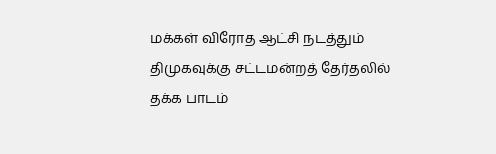மக்கள் விரோத ஆட்சி நடத்தும் திமுகவுக்கு சட்டமன்றத் தேர்தலில் தக்க பாடம்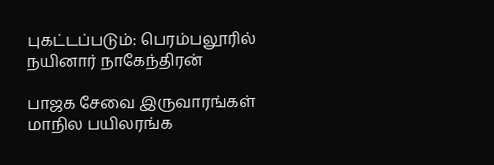புகட்டப்படும்: பெரம்பலூரில் நயினார் நாகேந்திரன்

பாஜக சேவை இருவாரங்கள் மாநில பயிலரங்க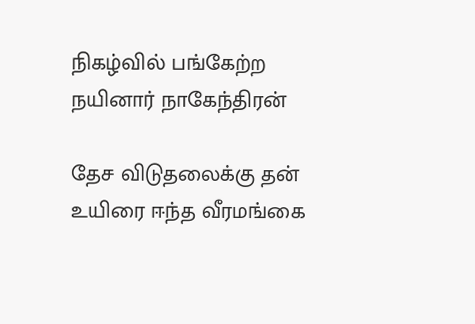நிகழ்வில் பங்கேற்ற நயினார் நாகேந்திரன்

தேச விடுதலைக்கு தன் உயிரை ஈந்த வீரமங்கை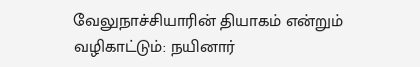வேலுநாச்சியாரின் தியாகம் என்றும் வழிகாட்டும்: நயினார்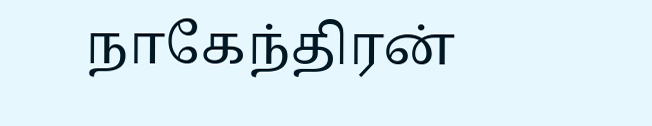நாகேந்திரன்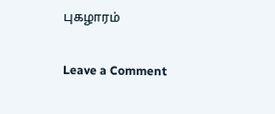புகழாரம்

Leave a Comment